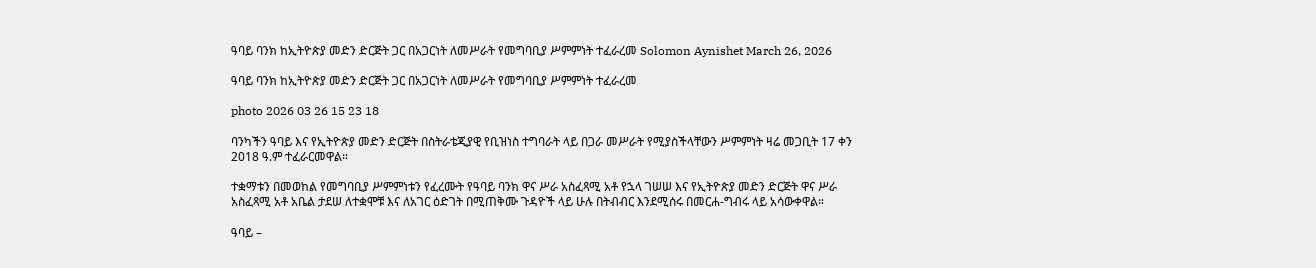ዓባይ ባንክ ከኢትዮጵያ መድን ድርጅት ጋር በአጋርነት ለመሥራት የመግባቢያ ሥምምነት ተፈራረመ Solomon Aynishet March 26, 2026

ዓባይ ባንክ ከኢትዮጵያ መድን ድርጅት ጋር በአጋርነት ለመሥራት የመግባቢያ ሥምምነት ተፈራረመ

photo 2026 03 26 15 23 18

ባንካችን ዓባይ እና የኢትዮጵያ መድን ድርጅት በስትራቴጂያዊ የቢዝነስ ተግባራት ላይ በጋራ መሥራት የሚያስችላቸውን ሥምምነት ዛሬ መጋቢት 17 ቀን 2018 ዓ.ም ተፈራርመዋል።

ተቋማቱን በመወከል የመግባቢያ ሥምምነቱን የፈረሙት የዓባይ ባንክ ዋና ሥራ አስፈጻሚ አቶ የኋላ ገሠሠ እና የኢትዮጵያ መድን ድርጅት ዋና ሥራ አስፈጻሚ አቶ አቤል ታደሠ ለተቋሞቹ እና ለአገር ዕድገት በሚጠቅሙ ጉዳዮች ላይ ሁሉ በትብብር እንደሚሰሩ በመርሐ-ግብሩ ላይ አሳውቀዋል።

ዓባይ –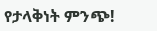የታላቅነት ምንጭ!